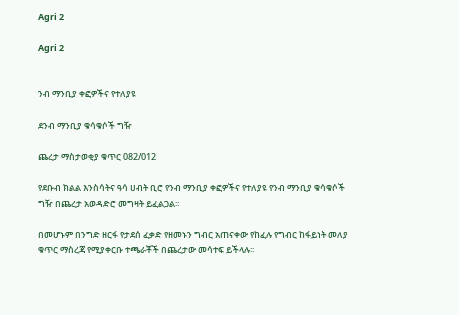Agri 2

Agri 2


ንብ ማንቢያ ቀፎዎችና የተለያዩ

ደንብ ማንቢያ ቁሳቁሶች ግዥ

ጨረታ ማስታወቂያ ቁጥር 082/012

የደቡብ ክልል እንስሳትና ዓሳ ሀብት ቢሮ የንብ ማንቢያ ቀፎዎችና የተለያዩ የንብ ማንቢያ ቁሳቁሶች ግዥ በጨረታ አወዳድሮ መግዛት ይፈልጋል፡፡

በመሆኑም በንግድ ዘርፋ የታደሰ ፈቃድ የዘመኑን ግብር አጠናቀው የከፈሉ የግብር ከፋይነት መለያ ቁጥር ማስረጃ የሚያቀርቡ ተጫራቾች በጨረታው መሳተፍ ይችላሉ፡፡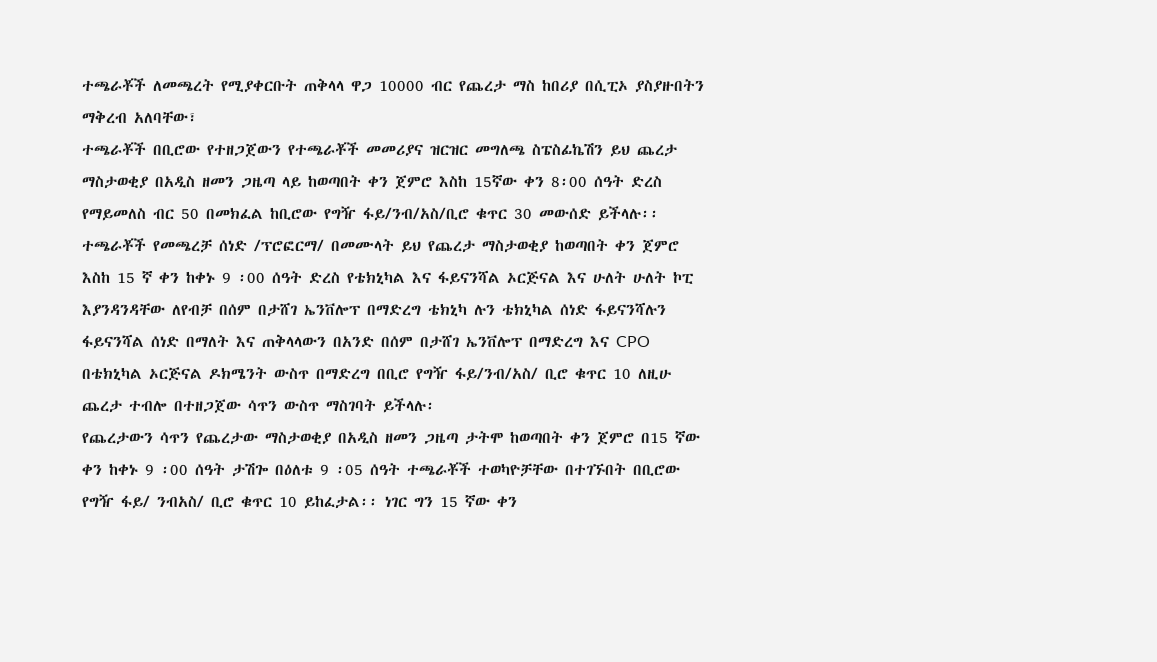ተጫራቾች ለመጫረት የሚያቀርቡት ጠቅላላ ዋጋ 10000 ብር የጨረታ ማስ ከበሪያ በሲፒኦ ያስያዙበትን ማቅረብ አለባቸው፣
ተጫራቾች በቢሮው የተዘጋጀውን የተጫራቾች መመሪያና ዝርዝር መግለጫ ስፔስፊኬሽን ይህ ጨረታ ማስታወቂያ በአዲስ ዘመን ጋዜጣ ላይ ከወጣበት ቀን ጀምሮ እስከ 15ኛው ቀን 8፡00 ሰዓት ድረስ የማይመለስ ብር 50 በመክፈል ከቢሮው የግዥ ፋይ/ንብ/አስ/ቢሮ ቁጥር 30 መውሰድ ይችላሉ፡፡
ተጫራቾች የመጫረቻ ሰነድ /ፕሮፎርማ/ በመሙላት ይህ የጨረታ ማስታወቂያ ከወጣበት ቀን ጀምሮ እስከ 15 ኛ ቀን ከቀኑ 9 ፡00 ሰዓት ድረስ የቴክኒካል እና ፋይናንሻል ኦርጅናል እና ሁለት ሁለት ኮፒ እያንዳንዳቸው ለየብቻ በሰም በታሸገ ኤንቨሎፕ በማድረግ ቴክኒካ ሉን ቴክኒካል ሰነድ ፋይናንሻሉን ፋይናንሻል ሰነድ በማለት እና ጠቅላላውን በአንድ በሰም በታሸገ ኤንቨሎፕ በማድረግ እና CPO በቴክኒካል ኦርጅናል ዶክሜንት ውስጥ በማድረግ በቢሮ የግዥ ፋይ/ንብ/አስ/ ቢሮ ቁጥር 10 ለዚሁ ጨረታ ተብሎ በተዘጋጀው ሳጥን ውስጥ ማስገባት ይችላሉ፡
የጨረታውን ሳጥን የጨረታው ማስታወቂያ በአዲስ ዘመን ጋዜጣ ታትሞ ከወጣበት ቀን ጀምሮ በ15 ኛው ቀን ከቀኑ 9 ፡00 ሰዓት ታሽጐ በዕለቱ 9 ፡05 ሰዓት ተጫራቾች ተወካዮቻቸው በተገኙበት በቢሮው የግዥ ፋይ/ ንብአስ/ ቢሮ ቁጥር 10 ይከፈታል፡፡ ነገር ግን 15 ኛው ቀን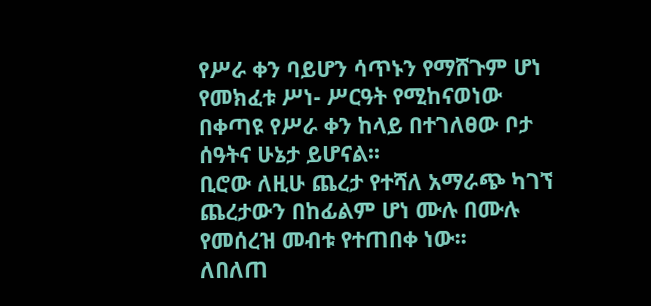የሥራ ቀን ባይሆን ሳጥኑን የማሸጉም ሆነ የመክፈቱ ሥነ- ሥርዓት የሚከናወነው በቀጣዩ የሥራ ቀን ከላይ በተገለፀው ቦታ ሰዓትና ሁኔታ ይሆናል፡፡
ቢሮው ለዚሁ ጨረታ የተሻለ አማራጭ ካገኘ ጨረታውን በከፊልም ሆነ ሙሉ በሙሉ የመሰረዝ መብቱ የተጠበቀ ነው፡፡
ለበለጠ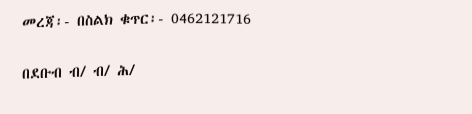መረጃ፡- በስልክ ቁጥር፡- 0462121716

በደቡብ ብ/ ብ/ ሕ/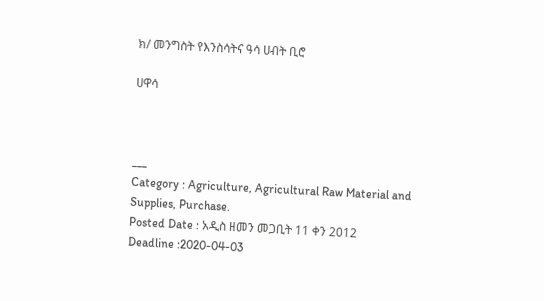ክ/ መንግስት የእንስሳትና ዓሳ ሀብት ቢሮ

ሀዋሳ



___
Category : Agriculture, Agricultural Raw Material and Supplies, Purchase.
Posted Date : አዲስ ዘመን መጋቢት 11 ቀን 2012
Deadline :2020-04-03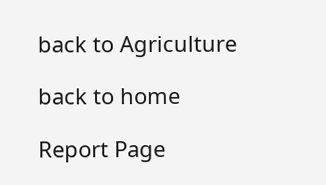back to Agriculture

back to home

Report Page